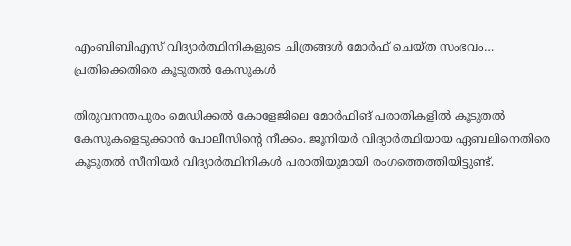എംബിബിഎസ് വിദ്യാർത്ഥിനികളുടെ ചിത്രങ്ങൾ മോർഫ് ചെയ്ത സംഭവം… പ്രതിക്കെതിരെ കൂടുതൽ കേസുകൾ

തിരുവനന്തപുരം മെഡിക്കൽ കോളേജിലെ മോർഫിങ് പരാതികളിൽ കൂടുതൽ കേസുകളെടുക്കാൻ പോലീസിന്റെ നീക്കം. ജൂനിയർ വിദ്യാർത്ഥിയായ ഏബലിനെതിരെ കൂടുതൽ സീനിയർ വിദ്യാർത്ഥിനികൾ പരാതിയുമായി രംഗത്തെത്തിയിട്ടുണ്ട്.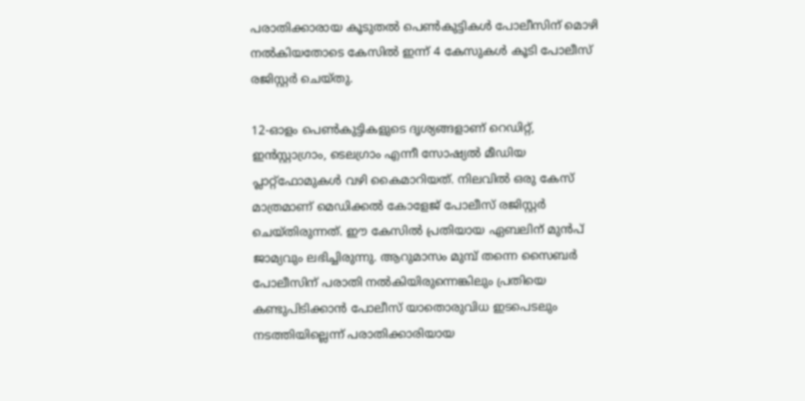പരാതിക്കാരായ കൂടുതൽ പെൺകുട്ടികൾ പോലീസിന് മൊഴി നൽകിയതോടെ കേസിൽ ഇന്ന് 4 കേസുകൾ കൂടി പോലീസ് രജിസ്റ്റർ ചെയ്തു.

12-ഓളം പെൺകുട്ടികളുടെ ദൃശ്യങ്ങളാണ് റെഡിറ്റ്, ഇൻസ്റ്റാഗ്രാം, ടെലഗ്രാം എന്നീ സോഷ്യൽ മീഡിയ പ്ലാറ്റ്‌ഫോമുകൾ വഴി കൈമാറിയത്. നിലവിൽ ഒരു കേസ് മാത്രമാണ് മെഡിക്കൽ കോളേജ് പോലീസ് രജിസ്റ്റർ ചെയ്തിരുന്നത്. ഈ കേസിൽ പ്രതിയായ ഏബലിന് മുൻപ് ജാമ്യവും ലഭിച്ചിരുന്നു. ആറുമാസം മുമ്പ് തന്നെ സൈബർ പോലീസിന് പരാതി നൽകിയിരുന്നെങ്കിലും പ്രതിയെ കണ്ടുപിടിക്കാൻ പോലീസ് യാതൊരുവിധ ഇടപെടലും നടത്തിയില്ലെന്ന് പരാതിക്കാരിയായ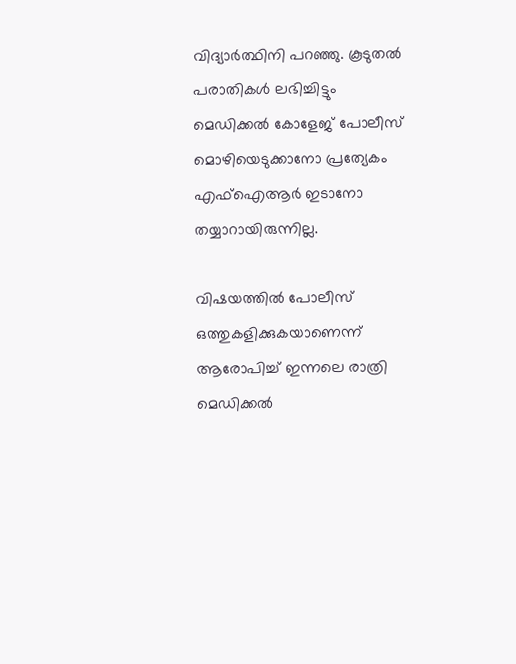വിദ്യാർത്ഥിനി പറഞ്ഞു. കൂടുതൽ പരാതികൾ ലഭിച്ചിട്ടും മെഡിക്കൽ കോളേജ് പോലീസ് മൊഴിയെടുക്കാനോ പ്രത്യേകം എഫ്ഐആർ ഇടാനോ തയ്യാറായിരുന്നില്ല.

വിഷയത്തിൽ പോലീസ് ഒത്തുകളിക്കുകയാണെന്ന് ആരോപിച്ച് ഇന്നലെ രാത്രി മെഡിക്കൽ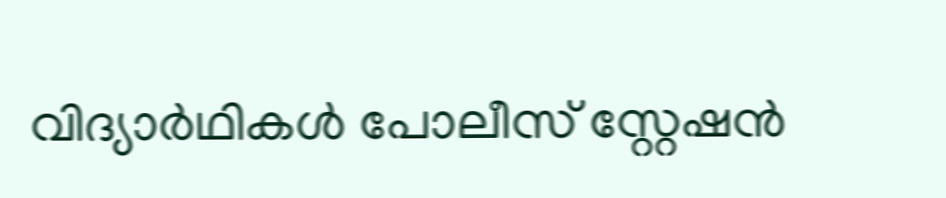വിദ്യാർഥികൾ പോലീസ് സ്റ്റേഷൻ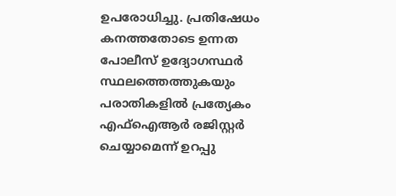ഉപരോധിച്ചു. പ്രതിഷേധം കനത്തതോടെ ഉന്നത പോലീസ് ഉദ്യോഗസ്ഥർ സ്ഥലത്തെത്തുകയും പരാതികളിൽ പ്രത്യേകം എഫ്ഐആർ രജിസ്റ്റർ ചെയ്യാമെന്ന് ഉറപ്പു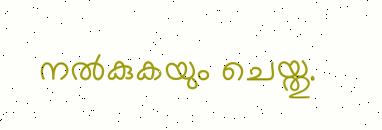നൽകുകയും ചെയ്തു.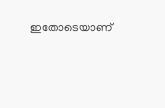ഇതോടെയാണ്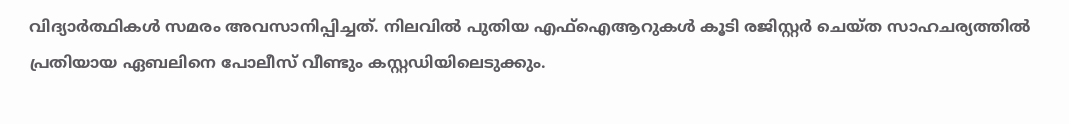വിദ്യാർത്ഥികൾ സമരം അവസാനിപ്പിച്ചത്. നിലവിൽ പുതിയ എഫ്ഐആറുകൾ കൂടി രജിസ്റ്റർ ചെയ്ത സാഹചര്യത്തിൽ പ്രതിയായ ഏബലിനെ പോലീസ് വീണ്ടും കസ്റ്റഡിയിലെടുക്കും.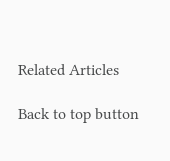Related Articles

Back to top button